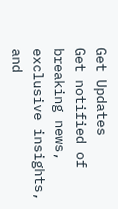Get Updates
Get notified of breaking news, exclusive insights, and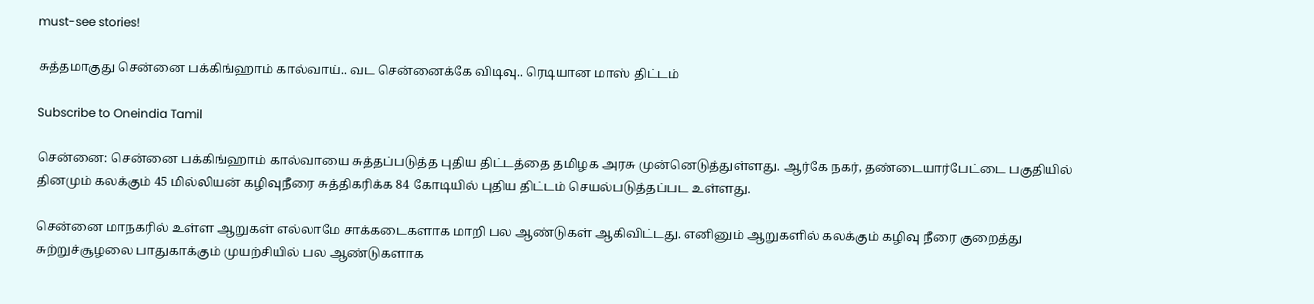must-see stories!

சுத்தமாகுது சென்னை பக்கிங்ஹாம் கால்வாய்.. வட சென்னைக்கே விடிவு.. ரெடியான மாஸ் திட்டம்

Subscribe to Oneindia Tamil

சென்னை: சென்னை பக்கிங்ஹாம் கால்வாயை சுத்தப்படுத்த புதிய திட்டத்தை தமிழக அரசு முன்னெடுத்துள்ளது. ஆர்கே நகர், தண்டையார்பேட்டை பகுதியில் தினமும் கலக்கும் 45 மில்லியன் கழிவுநீரை சுத்திகரிக்க 84 கோடியில் புதிய திட்டம் செயல்படுத்தப்பட உள்ளது.

சென்னை மாநகரில் உள்ள ஆறுகள் எல்லாமே சாக்கடைகளாக மாறி பல ஆண்டுகள் ஆகிவிட்டது. எனினும் ஆறுகளில் கலக்கும் கழிவு நீரை குறைத்து சுற்றுச்சூழலை பாதுகாக்கும் முயற்சியில் பல ஆண்டுகளாக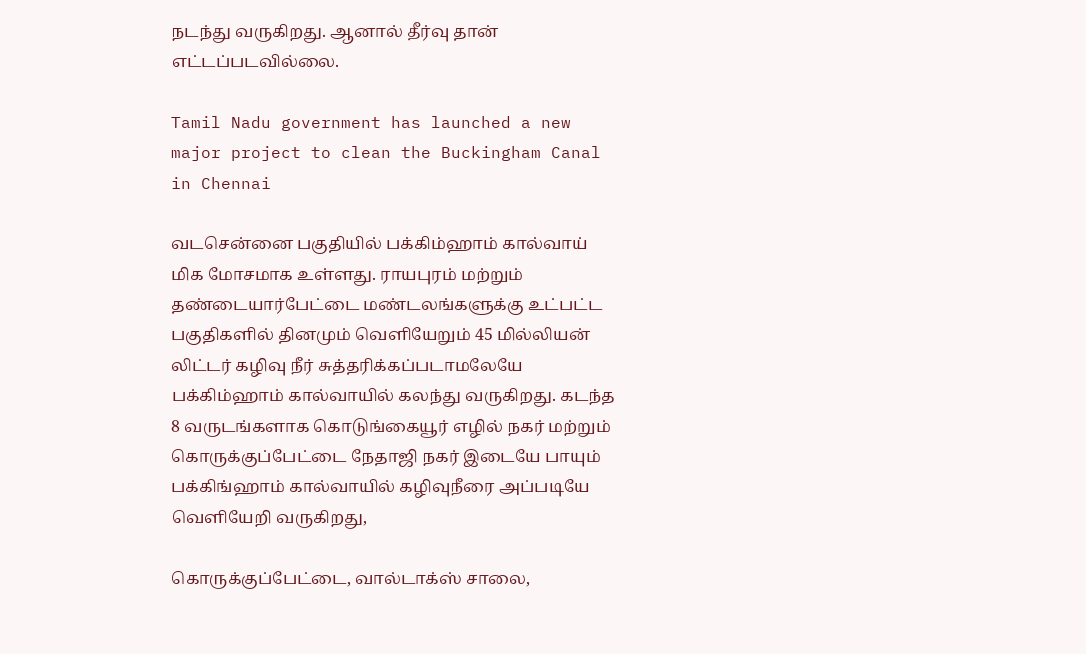நடந்து வருகிறது. ஆனால் தீர்வு தான் எட்டப்படவில்லை.

Tamil Nadu government has launched a new major project to clean the Buckingham Canal in Chennai

வடசென்னை பகுதியில் பக்கிம்ஹாம் கால்வாய் மிக மோசமாக உள்ளது. ராயபுரம் மற்றும் தண்டையார்பேட்டை மண்டலங்களுக்கு உட்பட்ட பகுதிகளில் தினமும் வெளியேறும் 45 மில்லியன் லிட்டர் கழிவு நீர் சுத்தரிக்கப்படாமலேயே பக்கிம்ஹாம் கால்வாயில் கலந்து வருகிறது. கடந்த 8 வருடங்களாக கொடுங்கையூர் எழில் நகர் மற்றும் கொருக்குப்பேட்டை நேதாஜி நகர் இடையே பாயும் பக்கிங்ஹாம் கால்வாயில் கழிவுநீரை அப்படியே வெளியேறி வருகிறது,

கொருக்குப்பேட்டை, வால்டாக்ஸ் சாலை,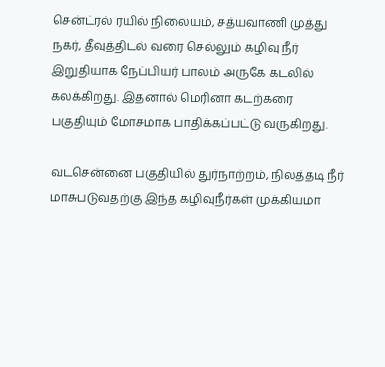சென்ட்ரல் ரயில் நிலையம், சத்யவாணி முத்து நகர், தீவுத்திடல் வரை செல்லும் கழிவு நீர் இறுதியாக நேப்பியர் பாலம் அருகே கடலில் கலக்கிறது. இதனால் மெரினா கடற்கரை பகுதியும் மோசமாக பாதிக்கப்பட்டு வருகிறது.

வடசென்னை பகுதியில் துர்நாற்றம், நிலத்தடி நீர் மாசுபடுவதற்கு இந்த கழிவுநீர்கள் முக்கியமா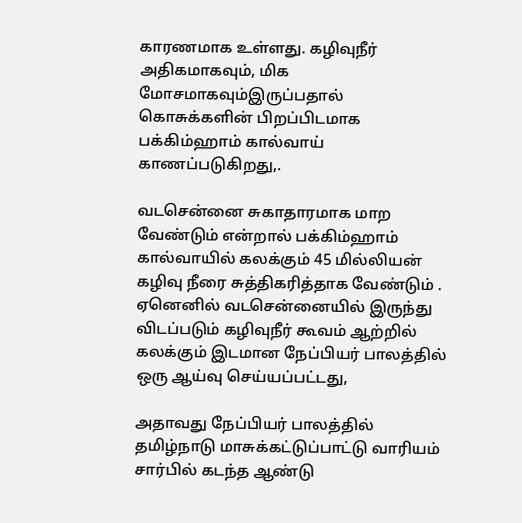காரணமாக உள்ளது. கழிவுநீர் அதிகமாகவும், மிக மோசமாகவும்இருப்பதால் கொசுக்களின் பிறப்பிடமாக பக்கிம்ஹாம் கால்வாய் காணப்படுகிறது,.

வடசென்னை சுகாதாரமாக மாற வேண்டும் என்றால் பக்கிம்ஹாம் கால்வாயில் கலக்கும் 45 மில்லியன் கழிவு நீரை சுத்திகரித்தாக வேண்டும் . ஏனெனில் வடசென்னையில் இருந்து விடப்படும் கழிவுநீர் கூவம் ஆற்றில் கலக்கும் இடமான நேப்பியர் பாலத்தில் ஒரு ஆய்வு செய்யப்பட்டது,

அதாவது நேப்பியர் பாலத்தில் தமிழ்நாடு மாசுக்கட்டுப்பாட்டு வாரியம் சார்பில் கடந்த ஆண்டு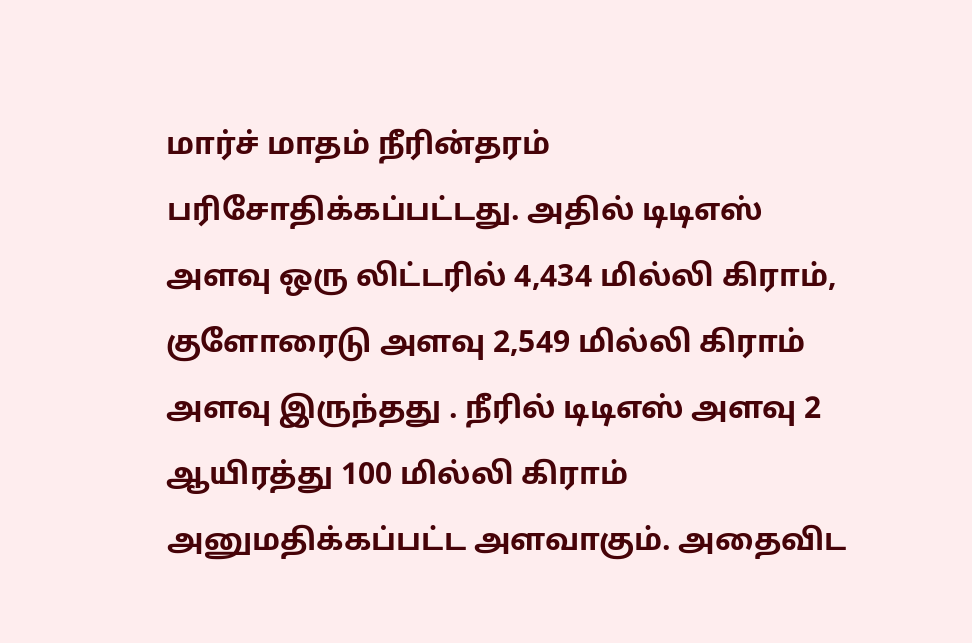மார்ச் மாதம் நீரின்தரம் பரிசோதிக்கப்பட்டது. அதில் டிடிஎஸ் அளவு ஒரு லிட்டரில் 4,434 மில்லி கிராம், குளோரைடு அளவு 2,549 மில்லி கிராம் அளவு இருந்தது . நீரில் டிடிஎஸ் அளவு 2 ஆயிரத்து 100 மில்லி கிராம் அனுமதிக்கப்பட்ட அளவாகும். அதைவிட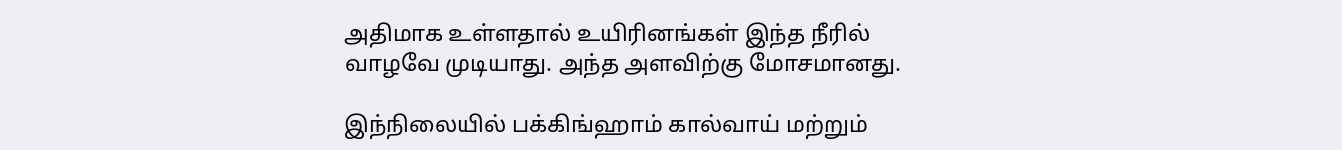அதிமாக உள்ளதால் உயிரினங்கள் இந்த நீரில் வாழவே முடியாது. அந்த அளவிற்கு மோசமானது.

இந்நிலையில் பக்கிங்ஹாம் கால்வாய் மற்றும்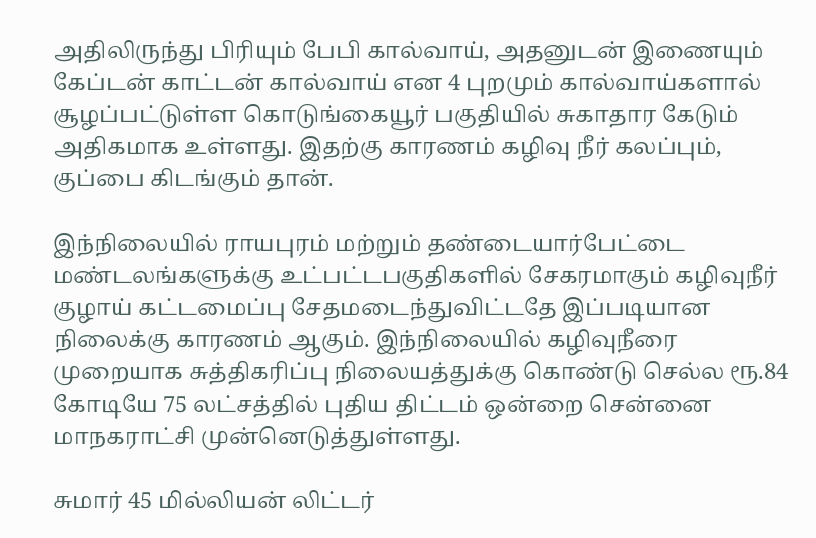அதிலிருந்து பிரியும் பேபி கால்வாய், அதனுடன் இணையும் கேப்டன் காட்டன் கால்வாய் என 4 புறமும் கால்வாய்களால் சூழப்பட்டுள்ள கொடுங்கையூர் பகுதியில் சுகாதார கேடும் அதிகமாக உள்ளது. இதற்கு காரணம் கழிவு நீர் கலப்பும், குப்பை கிடங்கும் தான்.

இந்நிலையில் ராயபுரம் மற்றும் தண்டையார்பேட்டை மண்டலங்களுக்கு உட்பட்டபகுதிகளில் சேகரமாகும் கழிவுநீர் குழாய் கட்டமைப்பு சேதமடைந்துவிட்டதே இப்படியான நிலைக்கு காரணம் ஆகும். இந்நிலையில் கழிவுநீரை முறையாக சுத்திகரிப்பு நிலையத்துக்கு கொண்டு செல்ல ரூ.84 கோடியே 75 லட்சத்தில் புதிய திட்டம் ஒன்றை சென்னை மாநகராட்சி முன்னெடுத்துள்ளது.

சுமார் 45 மில்லியன் லிட்டர்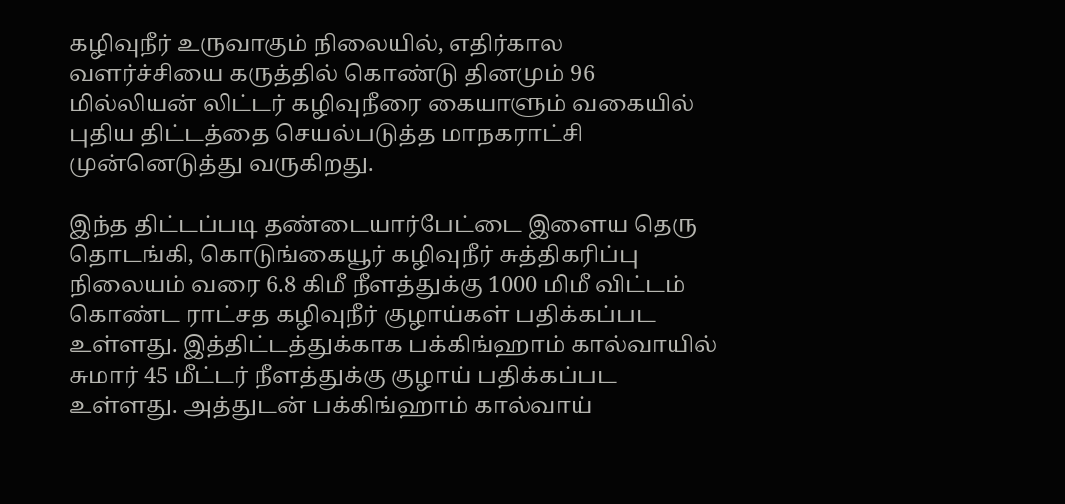கழிவுநீர் உருவாகும் நிலையில், எதிர்கால வளர்ச்சியை கருத்தில் கொண்டு தினமும் 96 மில்லியன் லிட்டர் கழிவுநீரை கையாளும் வகையில் புதிய திட்டத்தை செயல்படுத்த மாநகராட்சி முன்னெடுத்து வருகிறது.

இந்த திட்டப்படி தண்டையார்பேட்டை இளைய தெரு தொடங்கி, கொடுங்கையூர் கழிவுநீர் சுத்திகரிப்பு நிலையம் வரை 6.8 கிமீ நீளத்துக்கு 1000 மிமீ விட்டம் கொண்ட ராட்சத கழிவுநீர் குழாய்கள் பதிக்கப்பட உள்ளது. இத்திட்டத்துக்காக பக்கிங்ஹாம் கால்வாயில் சுமார் 45 மீட்டர் நீளத்துக்கு குழாய் பதிக்கப்பட உள்ளது. அத்துடன் பக்கிங்ஹாம் கால்வாய்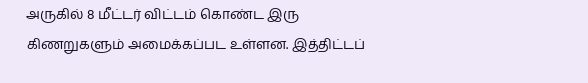அருகில் 8 மீட்டர் விட்டம் கொண்ட இரு கிணறுகளும் அமைக்கப்பட உள்ளன. இத்திட்டப்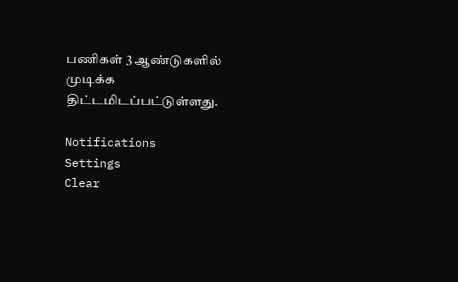பணிகள் 3 ஆண்டுகளில் முடிக்க திட்டமிடப்பட்டுள்ளது.

Notifications
Settings
Clear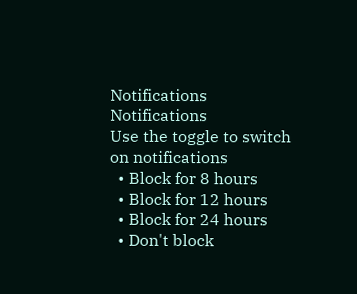Notifications
Notifications
Use the toggle to switch on notifications
  • Block for 8 hours
  • Block for 12 hours
  • Block for 24 hours
  • Don't block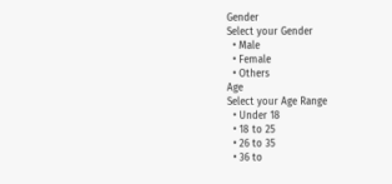Gender
Select your Gender
  • Male
  • Female
  • Others
Age
Select your Age Range
  • Under 18
  • 18 to 25
  • 26 to 35
  • 36 to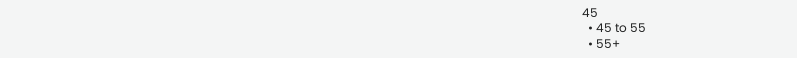45
  • 45 to 55
  • 55+